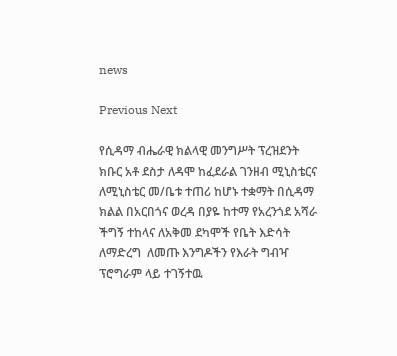news

Previous Next

የሲዳማ ብሔራዊ ክልላዊ መንግሥት ፕረዝደንት ክቡር አቶ ደስታ ለዳሞ ከፈደራል ገንዘብ ሚኒስቴርና ለሚኒስቴር መ/ቤቱ ተጠሪ ከሆኑ ተቋማት በሲዳማ ክልል በአርበጎና ወረዳ በያዬ ከተማ የአረንጎደ አሻራ ችግኝ ተከላና ለአቅመ ደካሞች የቤት እድሳት ለማድረግ  ለመጡ እንግዶችን የእራት ግብዣ ፕሮግራም ላይ ተገኝተዉ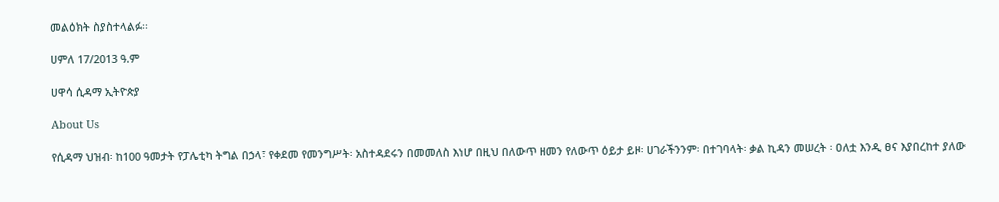መልዕክት ስያስተላልፉ፡፡

ሀምለ 17/2013 ዓ.ም

ሀዋሳ ሲዳማ ኢትዮጵያ

About Us

የሲዳማ ህዝብ፡ ከ100 ዓመታት የፓሌቲካ ትግል በኃላ፣ የቀደመ የመንግሥት፡ አስተዳደሩን በመመለስ እነሆ በዚህ በለውጥ ዘመን የለውጥ ዕይታ ይዞ፡ ሀገራችንንም፡ በተገባላት፡ ቃል ኪዳን መሠረት ፡ ዐለቷ እንዲ ፀና እያበረከተ ያለው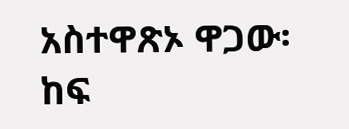አስተዋጽኦ ዋጋው፡ ከፍ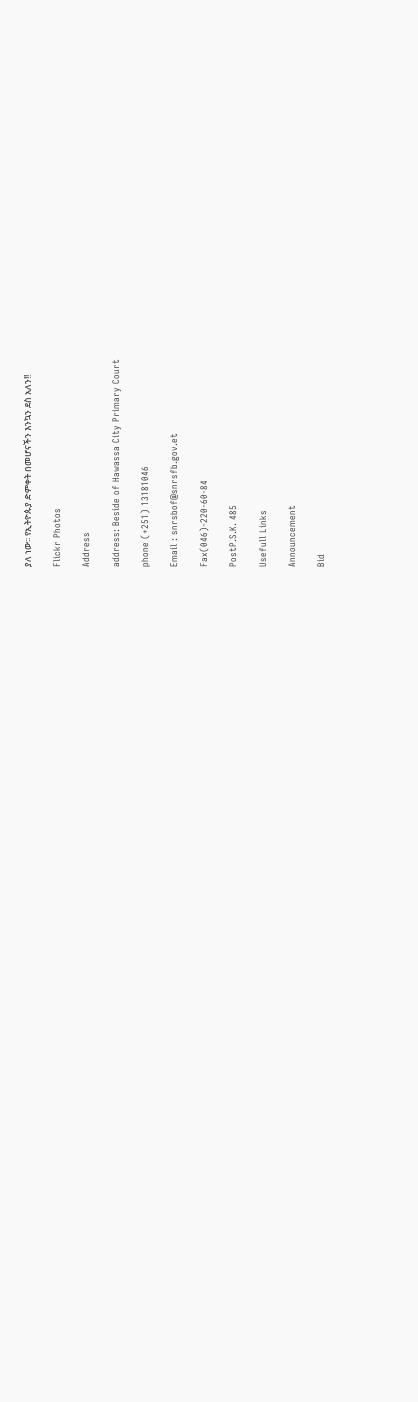ያለ ነው፡፡ የኢትዮጱያ ድምቀት በመሆናችን እንኳን ደስ አለን!!

Flickr Photos

Address

address: Beside of Hawassa City Primary Court

phone (+251) 13181046

Email : snrsbof@snrsfb.gov.et

Fax(046)-220-60-84

PostP.S.K. 485

Usefull Links

Announcement

Bid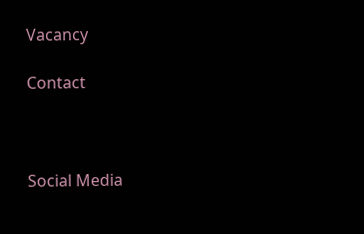Vacancy

Contact



Social Media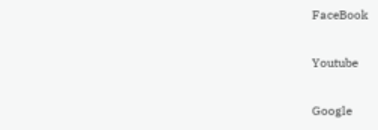FaceBook

Youtube

Google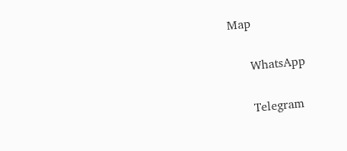Map

     WhatsApp

     Telegram